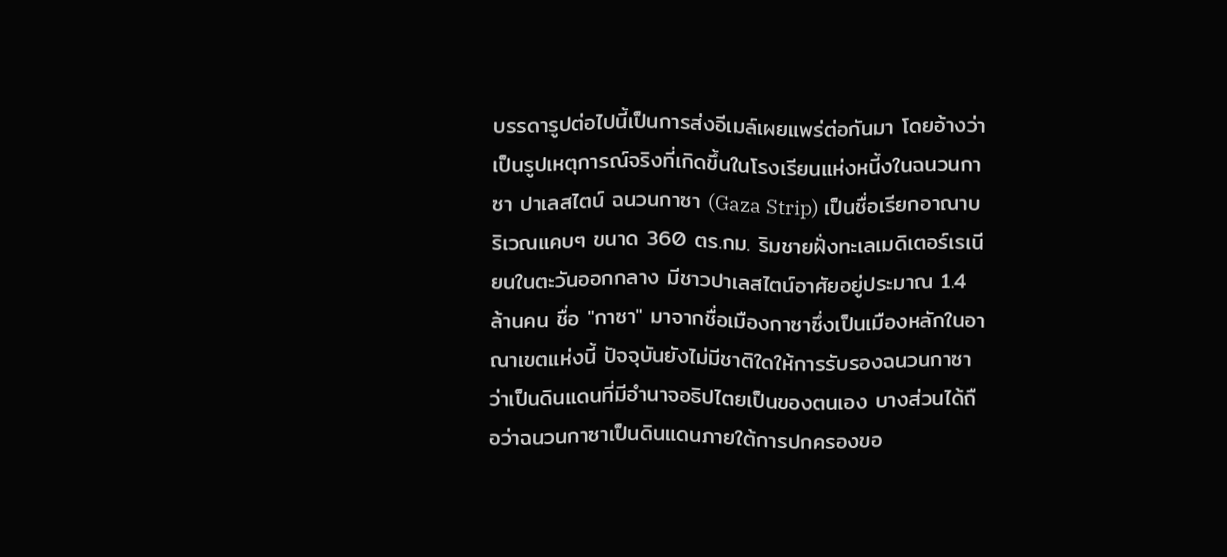บรรดารูปต่อไปนี้เป็นการส่งอีเมล์เผยแพร่ต่อกันมา โดยอ้างว่าเป็นรูปเหตุการณ์จริงที่เกิดขึ้นในโรงเรียนแห่งหนี้งในฉนวนกาซา ปาเลสไตน์ ฉนวนกาซา (Gaza Strip) เป็นชื่อเรียกอาณาบริเวณแคบๆ ขนาด 360 ตร.กม. ริมชายฝั่งทะเลเมดิเตอร์เรเนียนในตะวันออกกลาง มีชาวปาเลสไตน์อาศัยอยู่ประมาณ 1.4 ล้านคน ชื่อ "กาซา" มาจากชื่อเมืองกาซาซึ่งเป็นเมืองหลักในอาณาเขตแห่งนี้ ปัจจุบันยังไม่มีชาติใดให้การรับรองฉนวนกาซาว่าเป็นดินแดนที่มีอำนาจอธิปไตยเป็นของตนเอง บางส่วนได้ถือว่าฉนวนกาซาเป็นดินแดนภายใต้การปกครองขอ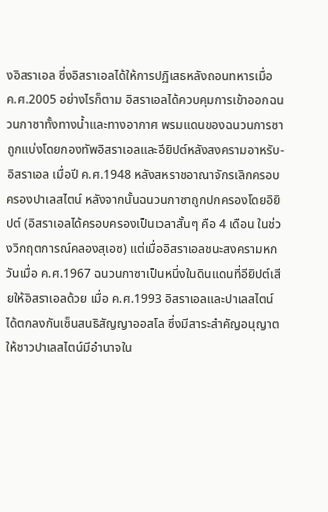งอิสราเอล ซึ่งอิสราเอลได้ให้การปฏิเสธหลังถอนทหารเมื่อ ค.ศ.2005 อย่างไรก็ตาม อิสราเอลได้ควบคุมการเข้าออกฉนวนกาซาทั้งทางน้ำและทางอากาศ พรมแดนของฉนวนการซาถูกแบ่งโดยกองทัพอิสราเอลและอียิปต์หลังสงครามอาหรับ-อิสราเอล เมื่อปี ค.ศ.1948 หลังสหราชอาณาจักรเลิกครอบครองปาเลสไตน์ หลังจากนั้นฉนวนกาซาถูกปกครองโดยอิยิปต์ (อิสราเอลได้ครอบครองเป็นเวลาสั้นๆ คือ 4 เดือน ในช่วงวิกฤตการณ์คลองสุเอซ) แต่เมื่ออิสราเอลชนะสงครามหกวันเมื่อ ค.ศ.1967 ฉนวนกาซาเป็นหนึ่งในดินแดนที่อียิปต์เสียให้อิสราเอลด้วย เมื่อ ค.ศ.1993 อิสราเอลและปาเลสไตน์ได้ตกลงกันเซ็นสนธิสัญญาออสโล ซึ่งมีสาระสำคัญอนุญาตให้ชาวปาเลสไตน์มีอำนาจใน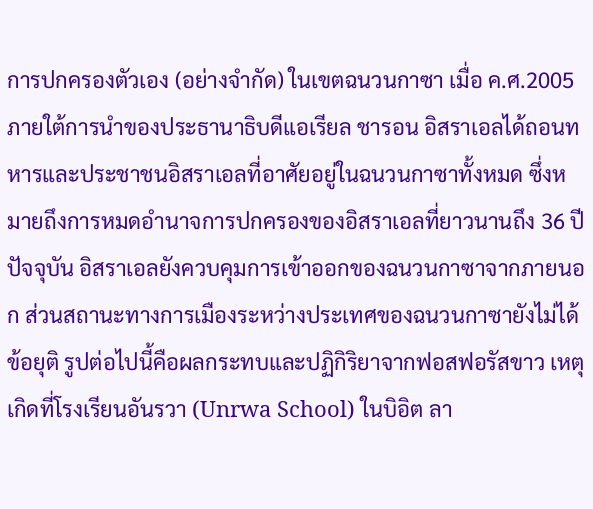การปกครองตัวเอง (อย่างจำกัด) ในเขตฉนวนกาซา เมื่อ ค.ศ.2005 ภายใต้การนำของประธานาธิบดีแอเรียล ชารอน อิสราเอลได้ถอนทหารและประชาชนอิสราเอลที่อาศัยอยู่ในฉนวนกาซาทั้งหมด ซึ่งหมายถึงการหมดอำนาจการปกครองของอิสราเอลที่ยาวนานถึง 36 ปี ปัจจุบัน อิสราเอลยังควบคุมการเข้าออกของฉนวนกาซาจากภายนอก ส่วนสถานะทางการเมืองระหว่างประเทศของฉนวนกาซายังไม่ได้ข้อยุติ รูปต่อไปนี้คือผลกระทบและปฏิกิริยาจากฟอสฟอรัสขาว เหตุเกิดที่โรงเรียนอันรวา (Unrwa School) ในบิอิต ลา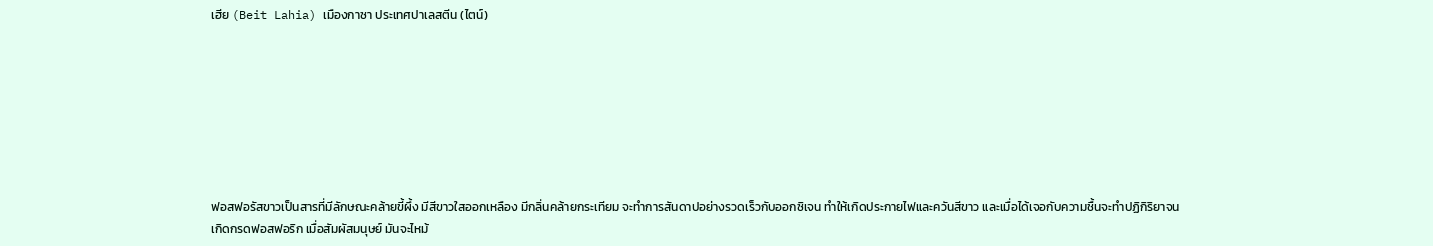เฮีย (Beit Lahia) เมืองกาซา ประเทศปาเลสตีน (ไตน์)








ฟอสฟอรัสขาวเป็นสารที่มีลักษณะคล้ายขี้ผึ้ง มีสีขาวใสออกเหลือง มีกลิ่นคล้ายกระเทียม จะทำการสันดาปอย่างรวดเร็วกับออกซิเจน ทำให้เกิดประกายไฟและควันสีขาว และเมื่อได้เจอกับความชื้นจะทำปฏิกิริยาจนเกิดกรดฟอสฟอริก เมื่อสัมผัสมนุษย์ มันจะไหม้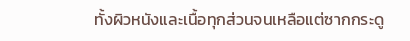ทั้งผิวหนังและเนื้อทุกส่วนจนเหลือแต่ซากกระดู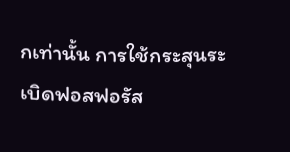กเท่านั้น การใช้กระสุนระเบิดฟอสฟอรัส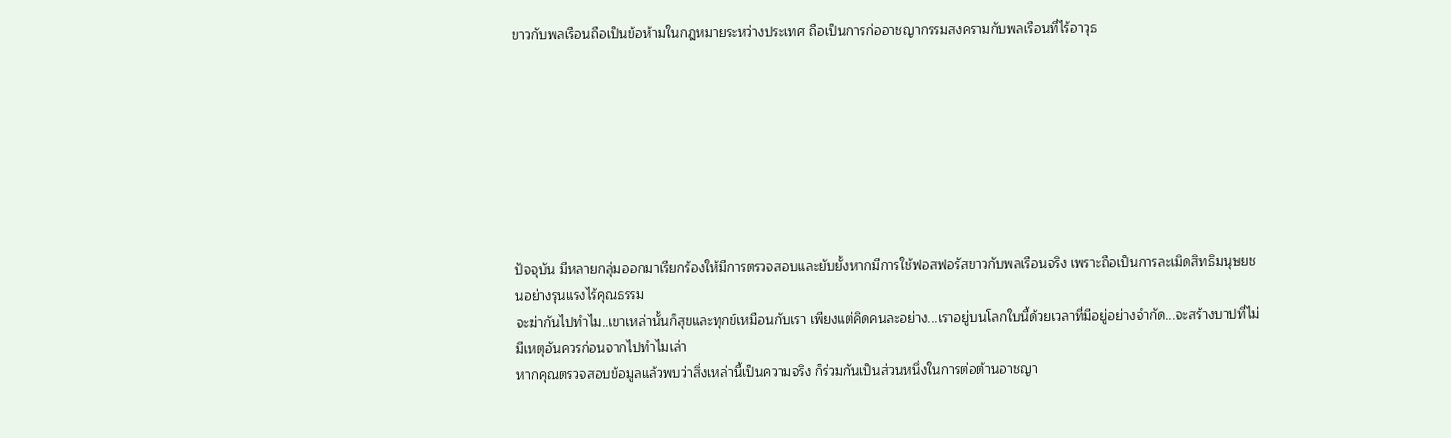ขาวกับพลเรือนถือเป็นข้อห้ามในกฎหมายระหว่างประเทศ ถือเป็นการก่ออาชญากรรมสงครามกับพลเรือนที่ไร้อาวุธ








ปัจจุบัน มีหลายกลุ่มออกมาเรียกร้องให้มีการตรวจสอบและยับยั้งหากมีการใช้ฟอสฟอรัสขาวกับพลเรือนจริง เพราะถือเป็นการละเมิดสิทธิมนุษยชนอย่างรุนแรงไร้คุณธรรม
จะฆ่ากันไปทำไม..เขาเหล่านั้นก็สุขและทุกข์เหมือนกับเรา เพียงแต่คิดคนละอย่าง...เราอยู่บนโลกใบนี้ด้วยเวลาที่มีอยู่อย่างจำกัด...จะสร้างบาปที่ไม่มีเหตุอันควรก่อนจากไปทำไมเล่า
หากคุณตรวจสอบข้อมูลแล้วพบว่าสิ่งเหล่านี้เป็นความจริง ก็ร่วมกันเป็นส่วนหนึ่งในการต่อต้านอาชญา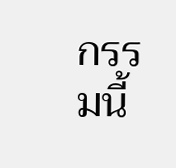กรรมนี้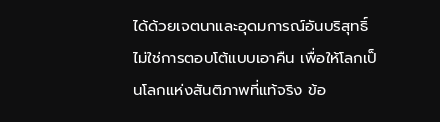ได้ด้วยเจตนาและอุดมการณ์อันบริสุทธิ์ ไม่ใช่การตอบโต้แบบเอาคืน เพื่อให้โลกเป็นโลกแห่งสันติภาพที่แท้จริง ข้อ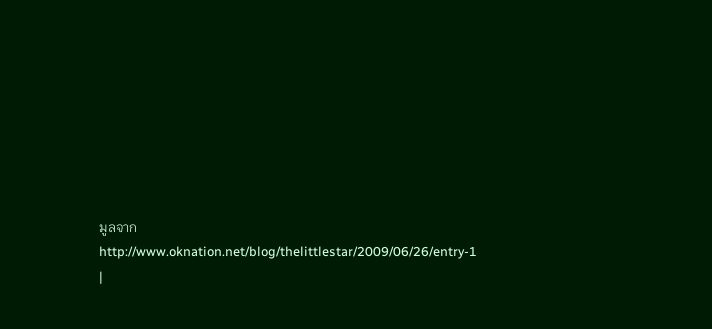มูลจาก http://www.oknation.net/blog/thelittlestar/2009/06/26/entry-1 |